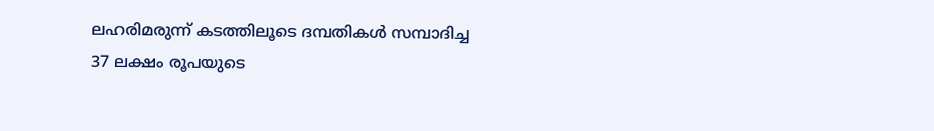ലഹരിമരുന്ന് കടത്തിലൂടെ ദമ്പതികള്‍ സമ്പാദിച്ച 37 ലക്ഷം രൂപയുടെ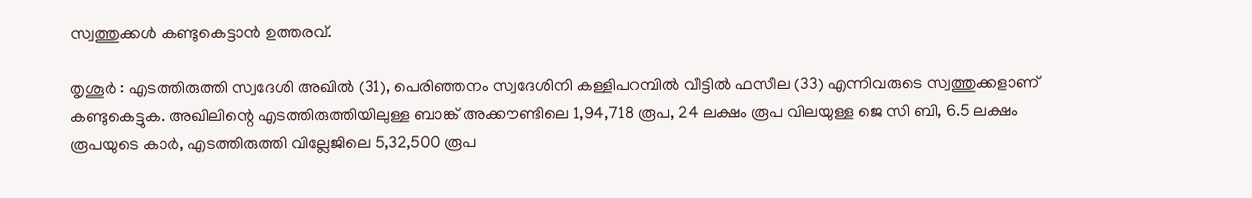സ്വത്തുക്കള്‍ കണ്ടുകെട്ടാന്‍ ഉത്തരവ്.

തൃശൂർ : എടത്തിരുത്തി സ്വദേശി അഖില്‍ (31), പെരിഞ്ഞനം സ്വദേശിനി കള്ളിപറമ്പില്‍ വീട്ടില്‍ ഫസീല (33) എന്നിവരുടെ സ്വത്തുക്കളാണ് കണ്ടുകെട്ടുക. അഖിലിന്റെ എടത്തിരുത്തിയിലുള്ള ബാങ്ക് അക്കൗണ്ടിലെ 1,94,718 രൂപ, 24 ലക്ഷം രൂപ വിലയുള്ള ജെ സി ബി, 6.5 ലക്ഷം രൂപയുടെ കാര്‍, എടത്തിരുത്തി വില്ലേജിലെ 5,32,500 രൂപ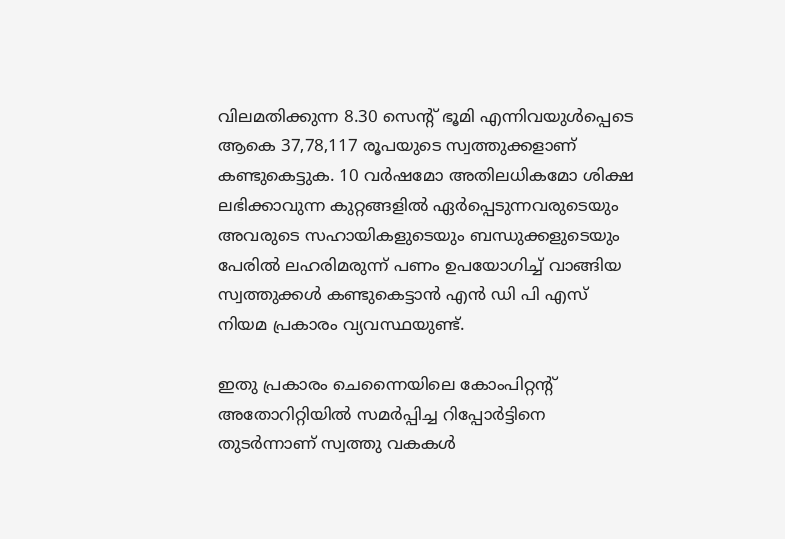വിലമതിക്കുന്ന 8.30 സെന്റ് ഭൂമി എന്നിവയുള്‍പ്പെടെ ആകെ 37,78,117 രൂപയുടെ സ്വത്തുക്കളാണ് കണ്ടുകെട്ടുക. 10 വര്‍ഷമോ അതിലധികമോ ശിക്ഷ ലഭിക്കാവുന്ന കുറ്റങ്ങളില്‍ ഏര്‍പ്പെടുന്നവരുടെയും അവരുടെ സഹായികളുടെയും ബന്ധുക്കളുടെയും പേരില്‍ ലഹരിമരുന്ന് പണം ഉപയോഗിച്ച് വാങ്ങിയ സ്വത്തുക്കള്‍ കണ്ടുകെട്ടാന്‍ എന്‍ ഡി പി എസ് നിയമ പ്രകാരം വ്യവസ്ഥയുണ്ട്.

ഇതു പ്രകാരം ചെന്നൈയിലെ കോംപിറ്റന്റ് അതോറിറ്റിയില്‍ സമര്‍പ്പിച്ച റിപ്പോര്‍ട്ടിനെ തുടര്‍ന്നാണ് സ്വത്തു വകകള്‍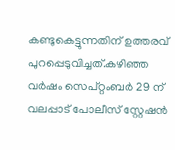കണ്ടുകെട്ടുന്നതിന് ഉത്തരവ് പുറപ്പെടുവിച്ചത്.കഴിഞ്ഞ വര്‍ഷം സെപ്റ്റംബര്‍ 29 ന് വലപ്പാട് പോലീസ് സ്റ്റേഷന്‍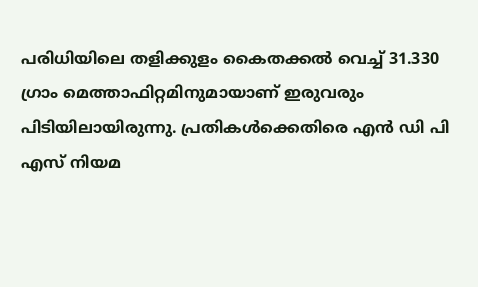പരിധിയിലെ തളിക്കുളം കൈതക്കല്‍ വെച്ച് 31.330 ഗ്രാം മെത്താഫിറ്റമിനുമായാണ് ഇരുവരും പിടിയിലായിരുന്നു. പ്രതികള്‍ക്കെതിരെ എന്‍ ഡി പി എസ് നിയമ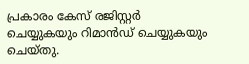പ്രകാരം കേസ് രജിസ്റ്റര്‍ ചെയ്യുകയും റിമാന്‍ഡ് ചെയ്യുകയും ചെയ്തു.